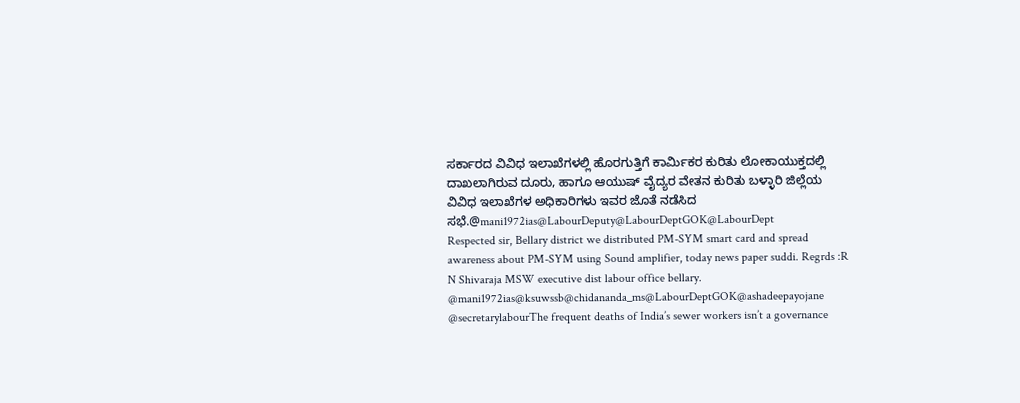ಸರ್ಕಾರದ ವಿವಿಧ ಇಲಾಖೆಗಳಲ್ಲಿ ಹೊರಗುತ್ತಿಗೆ ಕಾರ್ಮಿಕರ ಕುರಿತು ಲೋಕಾಯುಕ್ತದಲ್ಲಿ ದಾಖಲಾಗಿರುವ ದೂರು, ಹಾಗೂ ಆಯುಷ್ ವೈದ್ಯರ ವೇತನ ಕುರಿತು ಬಳ್ಳಾರಿ ಜಿಲ್ಲೆಯ ವಿವಿಧ ಇಲಾಖೆಗಳ ಅಧಿಕಾರಿಗಳು ಇವರ ಜೊತೆ ನಡೆಸಿದ ಸಭೆ.@mani1972ias@LabourDeputy@LabourDeptGOK@LabourDept
Respected sir, Bellary district we distributed PM-SYM smart card and spread awareness about PM-SYM using Sound amplifier, today news paper suddi. Regrds :R N Shivaraja MSW executive dist labour office bellary. @mani1972ias@ksuwssb@chidananda_ms@LabourDeptGOK@ashadeepayojane
@secretarylabourThe frequent deaths of India’s sewer workers isn’t a governance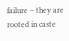failure – they are rooted in caste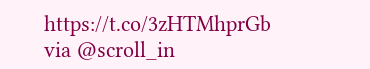https://t.co/3zHTMhprGb via @scroll_in